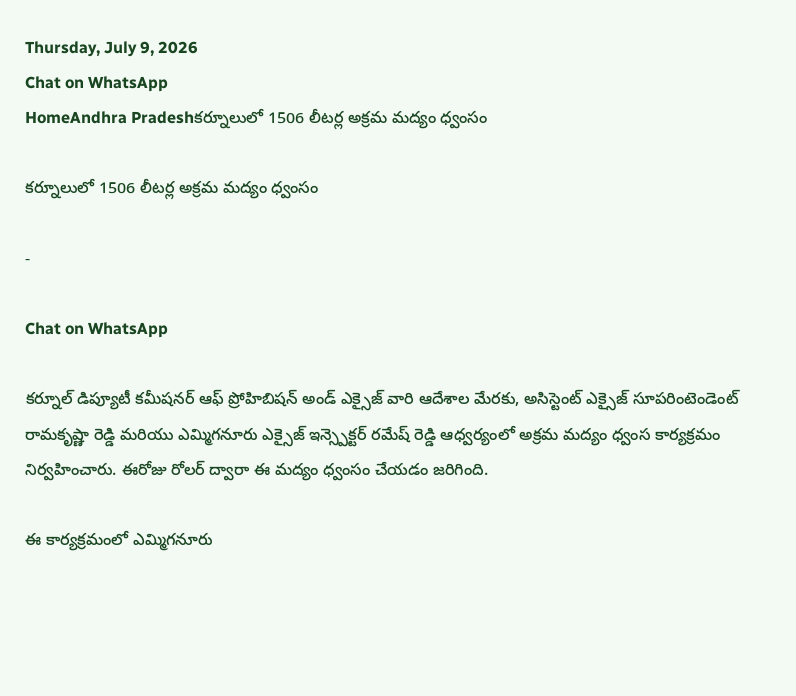Thursday, July 9, 2026
Chat on WhatsApp
HomeAndhra Pradeshకర్నూలులో 1506 లీటర్ల అక్రమ మద్యం ధ్వంసం

కర్నూలులో 1506 లీటర్ల అక్రమ మద్యం ధ్వంసం

-

Chat on WhatsApp

కర్నూల్ డిప్యూటీ కమీషనర్ ఆఫ్ ప్రోహిబిషన్ అండ్ ఎక్సైజ్ వారి ఆదేశాల మేరకు, అసిస్టెంట్ ఎక్సైజ్ సూపరింటెండెంట్ రామకృష్ణా రెడ్డి మరియు ఎమ్మిగనూరు ఎక్సైజ్ ఇన్స్పెక్టర్ రమేష్ రెడ్డి ఆధ్వర్యంలో అక్రమ మద్యం ధ్వంస కార్యక్రమం నిర్వహించారు. ఈరోజు రోలర్ ద్వారా ఈ మద్యం ధ్వంసం చేయడం జరిగింది.

ఈ కార్యక్రమంలో ఎమ్మిగనూరు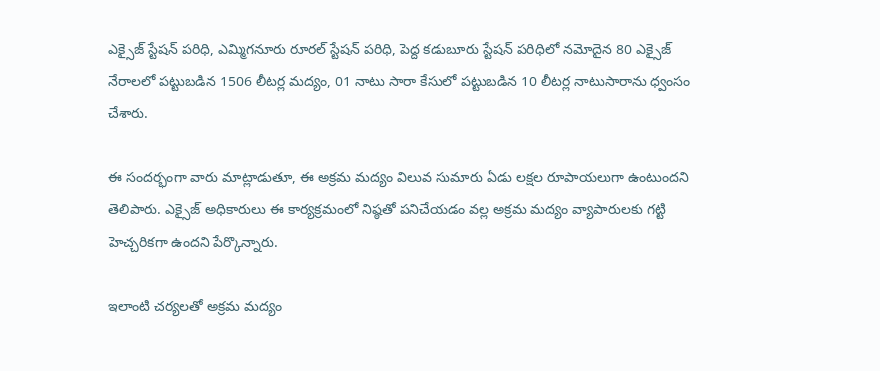ఎక్సైజ్ స్టేషన్ పరిధి, ఎమ్మిగనూరు రూరల్ స్టేషన్ పరిధి, పెద్ద కడుబూరు స్టేషన్ పరిధిలో నమోదైన 80 ఎక్సైజ్ నేరాలలో పట్టుబడిన 1506 లీటర్ల మద్యం, 01 నాటు సారా కేసులో పట్టుబడిన 10 లీటర్ల నాటుసారాను ధ్వంసం చేశారు.

ఈ సందర్భంగా వారు మాట్లాడుతూ, ఈ అక్రమ మద్యం విలువ సుమారు ఏడు లక్షల రూపాయలుగా ఉంటుందని తెలిపారు. ఎక్సైజ్ అధికారులు ఈ కార్యక్రమంలో నిష్ఠతో పనిచేయడం వల్ల అక్రమ మద్యం వ్యాపారులకు గట్టి హెచ్చరికగా ఉందని పేర్కొన్నారు.

ఇలాంటి చర్యలతో అక్రమ మద్యం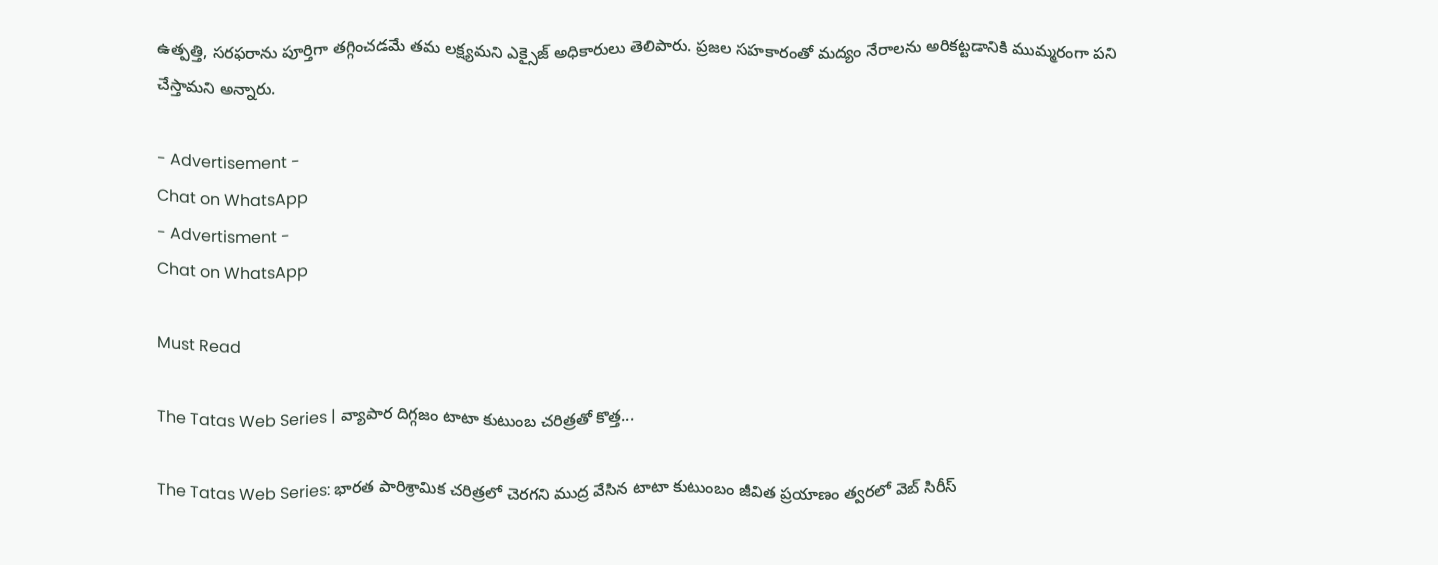ఉత్పత్తి, సరఫరాను పూర్తిగా తగ్గించడమే తమ లక్ష్యమని ఎక్సైజ్ అధికారులు తెలిపారు. ప్రజల సహకారంతో మద్యం నేరాలను అరికట్టడానికి ముమ్మరంగా పని చేస్తామని అన్నారు.

- Advertisement -
Chat on WhatsApp
- Advertisment -
Chat on WhatsApp

Must Read

The Tatas Web Series | వ్యాపార దిగ్గజం టాటా కుటుంబ చరిత్రతో కొత్త...

The Tatas Web Series: భారత పారిశ్రామిక చరిత్రలో చెరగని ముద్ర వేసిన టాటా కుటుంబం జీవిత ప్రయాణం త్వరలో వెబ్ సిరీస్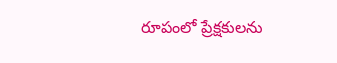రూపంలో ప్రేక్షకులను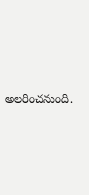అలరించనుంది.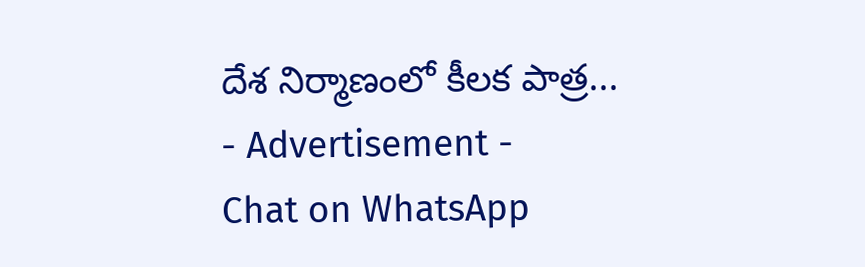దేశ నిర్మాణంలో కీలక పాత్ర...
- Advertisement -
Chat on WhatsApp